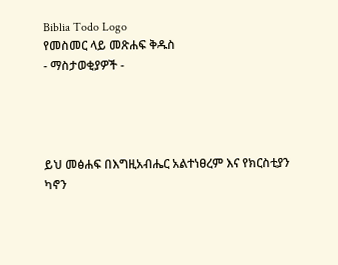Biblia Todo Logo
የመስመር ላይ መጽሐፍ ቅዱስ
- ማስታወቂያዎች -




ይህ መፅሐፍ በእግዚአብሔር አልተነፀረም እና የክርስቲያን ካኖን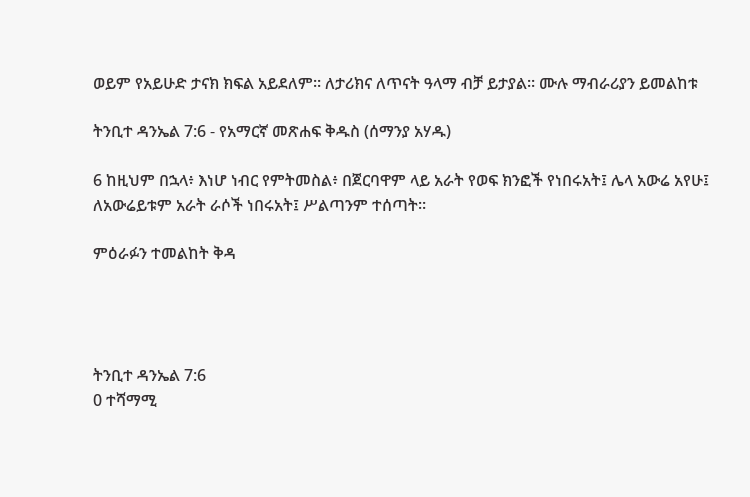ወይም የአይሁድ ታናክ ክፍል አይደለም። ለታሪክና ለጥናት ዓላማ ብቻ ይታያል። ሙሉ ማብራሪያን ይመልከቱ

ትንቢተ ዳንኤል 7:6 - የአማርኛ መጽሐፍ ቅዱስ (ሰማንያ አሃዱ)

6 ከዚህም በኋላ፥ እነሆ ነብር የምትመስል፥ በጀርባዋም ላይ አራት የወፍ ክንፎች የነበሩአት፤ ሌላ አውሬ አየሁ፤ ለአውሬይቱም አራት ራሶች ነበሩአት፤ ሥልጣንም ተሰጣት።

ምዕራፉን ተመልከት ቅዳ




ትንቢተ ዳንኤል 7:6
0 ተሻማሚ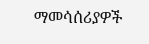ማመሳሰሪያዎች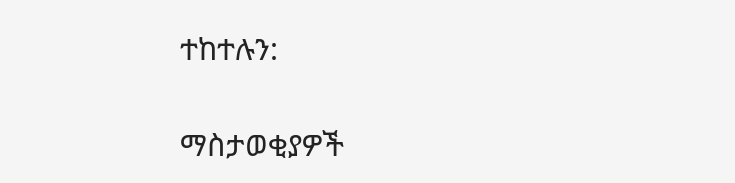ተከተሉን:

ማስታወቂያዎች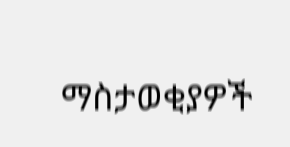ማስታወቂያዎች